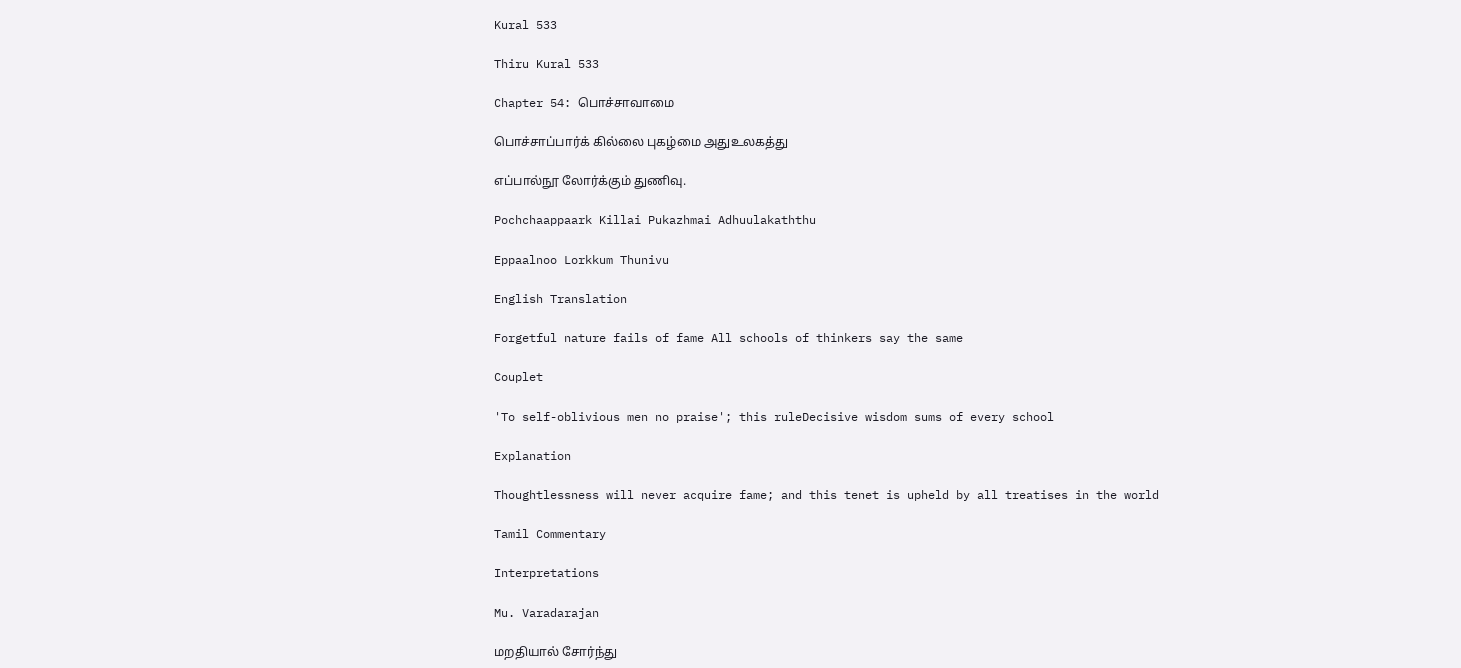Kural 533

Thiru Kural 533

Chapter 54: பொச்சாவாமை

பொச்சாப்பார்க் கில்லை புகழ்மை அதுஉலகத்து

எப்பால்நூ லோர்க்கும் துணிவு.

Pochchaappaark Killai Pukazhmai Adhuulakaththu

Eppaalnoo Lorkkum Thunivu

English Translation

Forgetful nature fails of fame All schools of thinkers say the same

Couplet

'To self-oblivious men no praise'; this ruleDecisive wisdom sums of every school

Explanation

Thoughtlessness will never acquire fame; and this tenet is upheld by all treatises in the world

Tamil Commentary

Interpretations

Mu. Varadarajan

மறதியால் சோர்ந்து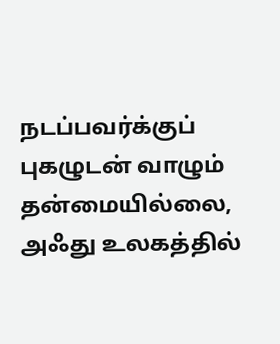நடப்பவர்க்குப் புகழுடன் வாழும் தன்மையில்லை, அஃது உலகத்தில்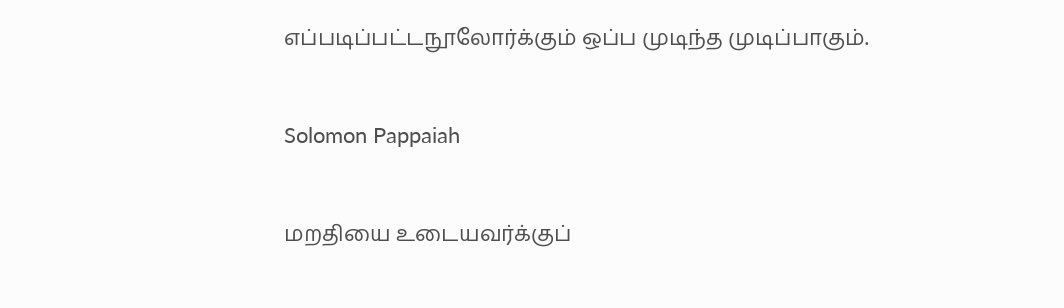எப்படிப்பட்டநூலோர்க்கும் ஒப்ப முடிந்த முடிப்பாகும்.

Solomon Pappaiah

மறதியை உடையவர்க்குப்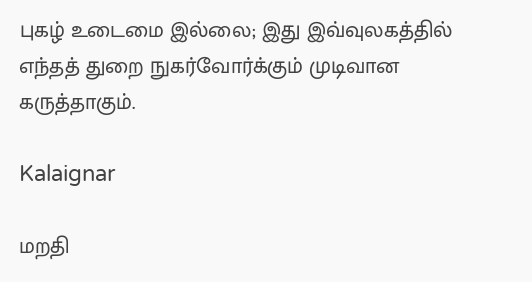புகழ் உடைமை இல்லை; இது இவ்வுலகத்தில் எந்தத் துறை நுகர்வோர்க்கும் முடிவான கருத்தாகும்.

Kalaignar

மறதி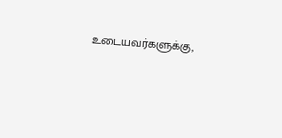உடையவர்களுக்கு,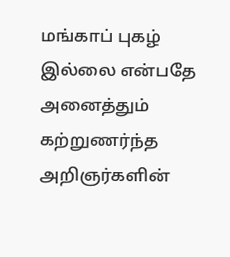மங்காப் புகழ் இல்லை என்பதே அனைத்தும் கற்றுணர்ந்த அறிஞர்களின்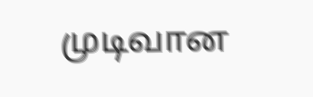முடிவான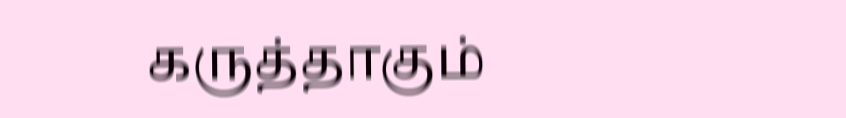கருத்தாகும்